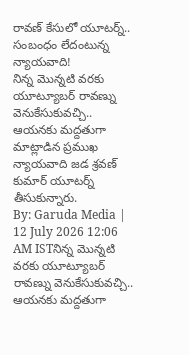రావణ్ కేసులో యూటర్న్.. సంబంధం లేదంటున్న న్యాయవాది!
నిన్న మొన్నటి వరకు యూట్యూబర్ రావణ్ను వెనుకేసుకువచ్చి.. ఆయనకు మద్దతుగా మాట్లాడిన ప్రముఖ న్యాయవాది జడ శ్రవణ్ కుమార్ యూటర్న్ తీసుకున్నారు.
By: Garuda Media | 12 July 2026 12:06 AM ISTనిన్న మొన్నటి వరకు యూట్యూబర్ రావణ్ను వెనుకేసుకువచ్చి.. ఆయనకు మద్దతుగా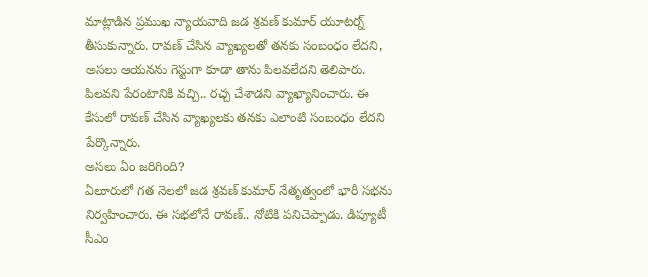మాట్లాడిన ప్రముఖ న్యాయవాది జడ శ్రవణ్ కుమార్ యూటర్న్ తీసుకున్నారు. రావణ్ చేసిన వ్యాఖ్యలతో తనకు సంబంధం లేదని, అసలు ఆయనను గెస్టుగా కూడా తాను పిలవలేదని తెలిపారు. పిలవని పేరంటానికి వచ్చి.. రచ్చ చేశాడని వ్యాఖ్యానించారు. ఈ కేసులో రావణ్ చేసిన వ్యాఖ్యలకు తనకు ఎలాంటి సంబంధం లేదని పేర్కొన్నారు.
అసలు ఏం జరిగింది?
ఏలూరులో గత నెలలో జడ శ్రవణ్ కుమార్ నేతృత్వంలో భారీ సభను నిర్వహించారు. ఈ సభలోనే రావణ్.. నోటికి పనిచెప్పాడు. డిప్యూటీ సీఎం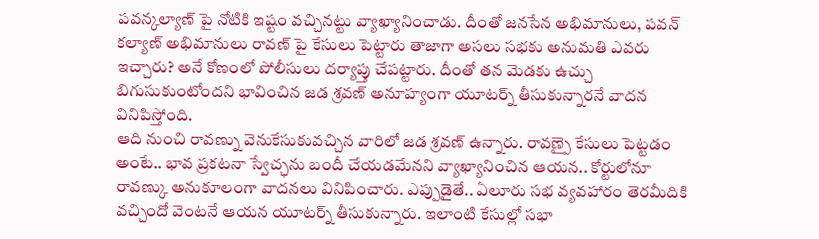పవన్కల్యాణ్ పై నోటికి ఇష్టం వచ్చినట్టు వ్యాఖ్యానించాడు. దీంతో జనసేన అభిమానులు, పవన్ కల్యాణ్ అభిమానులు రావణ్ పై కేసులు పెట్టారు తాజాగా అసలు సభకు అనుమతి ఎవరు ఇచ్చారు? అనే కోణంలో పోలీసులు దర్యాప్తు చేపట్టారు. దీంతో తన మెడకు ఉచ్చు బిగుసుకుంటోందని భావించిన జడ శ్రవణ్ అనూహ్యంగా యూటర్న్ తీసుకున్నారనే వాదన వినిపిస్తోంది.
ఆది నుంచి రావణ్ను వెనుకేసుకువచ్చిన వారిలో జడ శ్రవణ్ ఉన్నారు. రావణ్పై కేసులు పెట్టడం అంటే.. భావ ప్రకటనా స్వేచ్ఛను బందీ చేయడమేనని వ్యాఖ్యానించిన ఆయన.. కోర్టులోనూ రావణ్కు అనుకూలంగా వాదనలు వినిపించారు. ఎప్పుడైతే.. ఏలూరు సభ వ్యవహారం తెరమీదికి వచ్చిందో వెంటనే ఆయన యూటర్న్ తీసుకున్నారు. ఇలాంటి కేసుల్లో సభా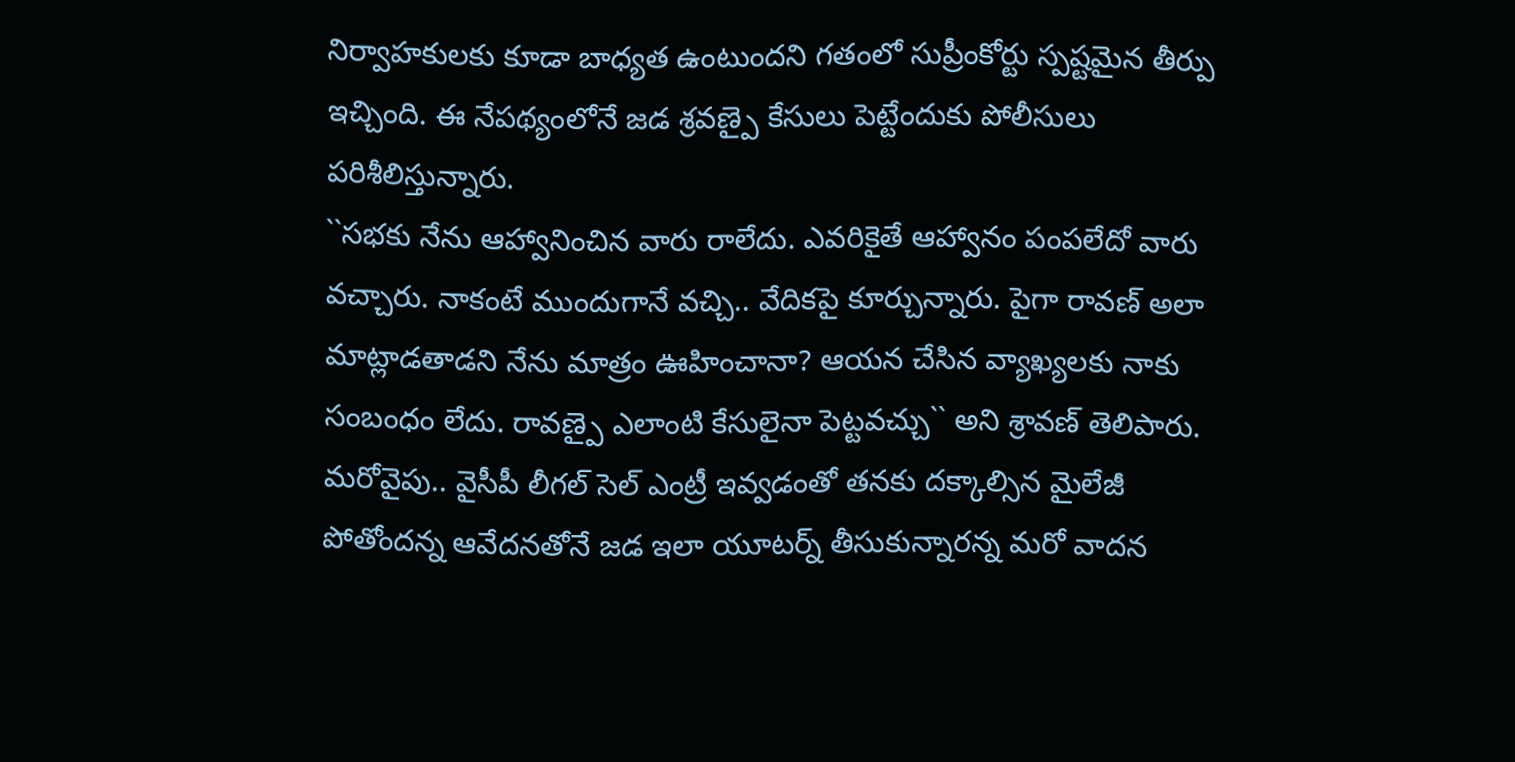నిర్వాహకులకు కూడా బాధ్యత ఉంటుందని గతంలో సుప్రీంకోర్టు స్పష్టమైన తీర్పు ఇచ్చింది. ఈ నేపథ్యంలోనే జడ శ్రవణ్పై కేసులు పెట్టేందుకు పోలీసులు పరిశీలిస్తున్నారు.
``సభకు నేను ఆహ్వానించిన వారు రాలేదు. ఎవరికైతే ఆహ్వానం పంపలేదో వారు వచ్చారు. నాకంటే ముందుగానే వచ్చి.. వేదికపై కూర్చున్నారు. పైగా రావణ్ అలా మాట్లాడతాడని నేను మాత్రం ఊహించానా? ఆయన చేసిన వ్యాఖ్యలకు నాకు సంబంధం లేదు. రావణ్పై ఎలాంటి కేసులైనా పెట్టవచ్చు`` అని శ్రావణ్ తెలిపారు. మరోవైపు.. వైసీపీ లీగల్ సెల్ ఎంట్రీ ఇవ్వడంతో తనకు దక్కాల్సిన మైలేజీ పోతోందన్న ఆవేదనతోనే జడ ఇలా యూటర్న్ తీసుకున్నారన్న మరో వాదన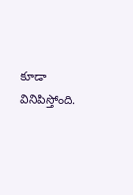కూడా వినిపిస్తోంది.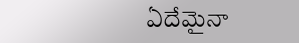ఏదేమైనా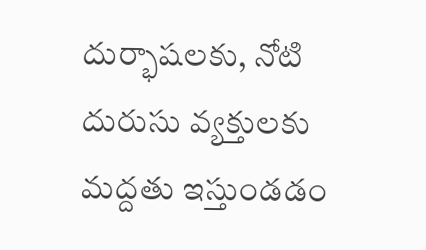దుర్భాషలకు, నోటి దురుసు వ్యక్తులకు మద్దతు ఇస్తుండడం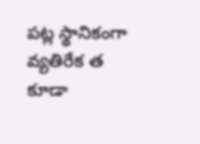పట్ల స్థానికంగా వ్యతిరేక త కూడా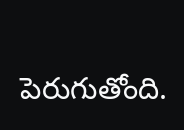పెరుగుతోంది.